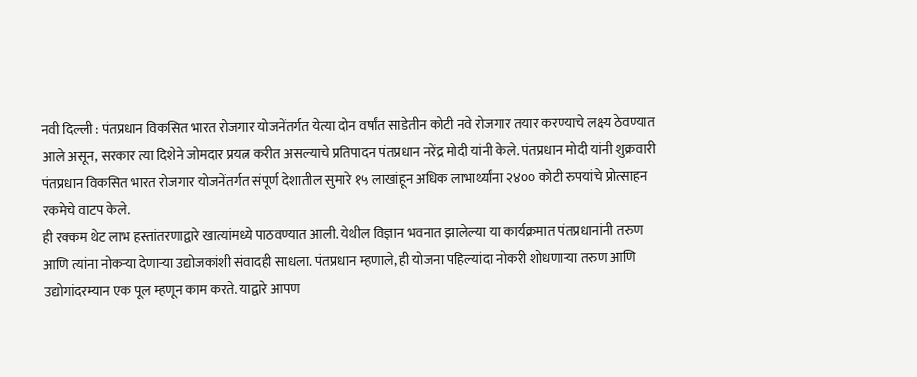नवी दिल्ली : पंतप्रधान विकसित भारत रोजगार योजनेंतर्गत येत्या दोन वर्षांत साडेतीन कोटी नवे रोजगार तयार करण्याचे लक्ष्य ठेवण्यात आले असून, सरकार त्या दिशेने जोमदार प्रयत्न करीत असल्याचे प्रतिपादन पंतप्रधान नरेंद्र मोदी यांनी केले. पंतप्रधान मोदी यांनी शुक्रवारी पंतप्रधान विकसित भारत रोजगार योजनेंतर्गत संपूर्ण देशातील सुमारे १५ लाखांहून अधिक लाभार्थ्यांना २४०० कोटी रुपयांचे प्रोत्साहन रकमेचे वाटप केले.
ही रक्कम थेट लाभ हस्तांतरणाद्वारे खात्यांमध्ये पाठवण्यात आली. येथील विज्ञान भवनात झालेल्या या कार्यक्रमात पंतप्रधानांनी तरुण आणि त्यांना नोकऱ्या देणाऱ्या उद्योजकांशी संवादही साधला. पंतप्रधान म्हणाले, ही योजना पहिल्यांदा नोकरी शोधणाऱ्या तरुण आणि उद्योगांदरम्यान एक पूल म्हणून काम करते. याद्वारे आपण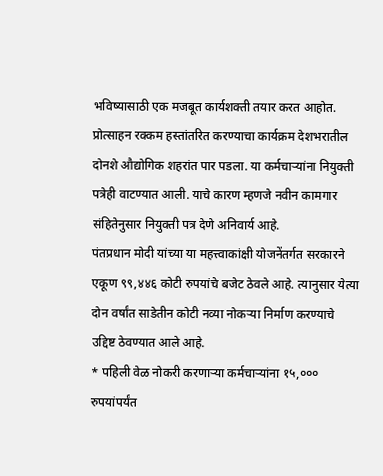भविष्यासाठी एक मजबूत कार्यशक्ती तयार करत आहोत. प्रोत्साहन रक्कम हस्तांतरित करण्याचा कार्यक्रम देशभरातील दोनशे औद्योगिक शहरांत पार पडला. या कर्मचाऱ्यांना नियुक्ती पत्रेही वाटण्यात आली. याचे कारण म्हणजे नवीन कामगार संहितेनुसार नियुक्ती पत्र देणे अनिवार्य आहे.
पंतप्रधान मोदी यांच्या या महत्त्वाकांक्षी योजनेंतर्गत सरकारने एकूण ९९,४४६ कोटी रुपयांचे बजेट ठेवले आहे. त्यानुसार येत्या दोन वर्षांत साडेतीन कोटी नव्या नोकऱ्या निर्माण करण्याचे उद्दिष्ट ठेवण्यात आले आहे.
* पहिली वेळ नोकरी करणाऱ्या कर्मचाऱ्यांना १५,००० रुपयांपर्यंत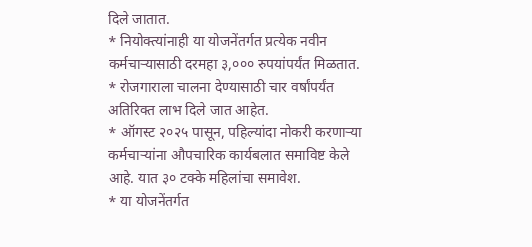दिले जातात.
* नियोक्त्यांनाही या योजनेंतर्गत प्रत्येक नवीन कर्मचाऱ्यासाठी दरमहा ३,००० रुपयांपर्यंत मिळतात.
* रोजगाराला चालना देण्यासाठी चार वर्षांपर्यंत अतिरिक्त लाभ दिले जात आहेत.
* ऑगस्ट २०२५ पासून, पहिल्यांदा नोकरी करणाऱ्या कर्मचाऱ्यांना औपचारिक कार्यबलात समाविष्ट केले आहे. यात ३० टक्के महिलांचा समावेश.
* या योजनेंतर्गत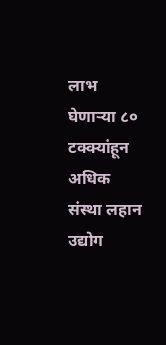लाभ घेणाऱ्या ८० टक्क्यांहून अधिक संस्था लहान उद्योग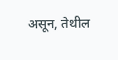असून, तेथील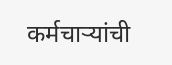कर्मचाऱ्यांची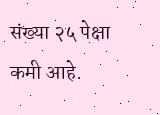संख्या २५ पेक्षा कमी आहे.